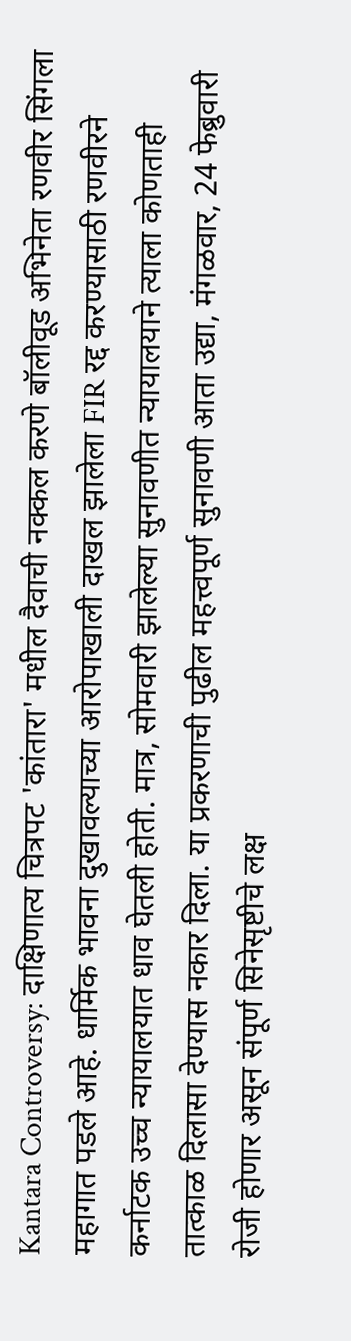Kantara Controversy: दाक्षिणात्य चित्रपट 'कांतारा' मधील दैवाची नक्कल करणे बॉलीवूड अभिनेता रणवीर सिंगला महागात पडले आहे. धार्मिक भावना दुखावल्याच्या आरोपाखाली दाखल झालेला FIR रद्द करण्यासाठी रणवीरने कर्नाटक उच्च न्यायालयात धाव घेतली होती. मात्र, सोमवारी झालेल्या सुनावणीत न्यायालयाने त्याला कोणताही तात्काळ दिलासा देण्यास नकार दिला. या प्रकरणाची पुढील महत्त्वपूर्ण सुनावणी आता उद्या, मंगळवार, 24 फेब्रुवारी रोजी होणार असून संपूर्ण सिनेसृष्टीचे लक्ष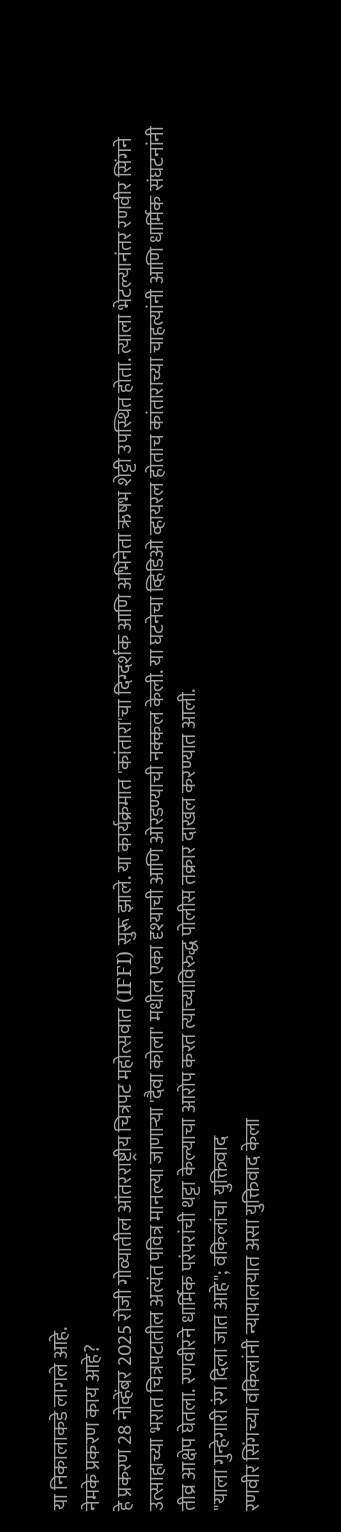या निकालाकडे लागले आहे.
नेमके प्रकरण काय आहे?
हे प्रकरण 28 नोव्हेंबर 2025 रोजी गोव्यातील आंतरराष्ट्रीय चित्रपट महोत्सवात (IFFI) सुरू झाले. या कार्यक्रमात 'कांतारा'चा दिग्दर्शक आणि अभिनेता ऋषभ शेट्टी उपस्थित होता. त्याला भेटल्यानंतर रणवीर सिंगने उत्साहाच्या भरात चित्रपटातील अत्यंत पवित्र मानल्या जाणाऱ्या 'दैवा कोला' मधील एका दृश्याची आणि ओरडण्याची नक्कल केली. या घटनेचा व्हिडिओ व्हायरल होताच कांताराच्या चाहत्यांनी आणि धार्मिक संघटनांनी तीव्र आक्षेप घेतला. रणवीरने धार्मिक परंपरांची थट्टा केल्याचा आरोप करत त्याच्याविरुद्ध पोलीस तक्रार दाखल करण्यात आली.
"याला गुन्हेगारी रंग दिला जात आहे"; वकिलांचा युक्तिवाद
रणवीर सिंगच्या वकिलांनी न्यायालयात असा युक्तिवाद केला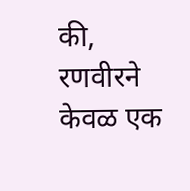की, रणवीरने केवळ एक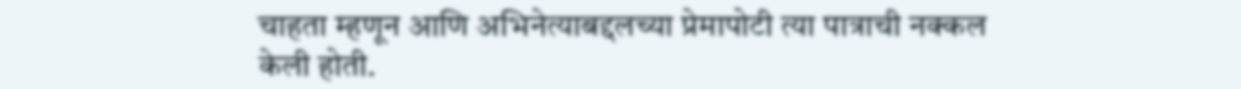चाहता म्हणून आणि अभिनेत्याबद्दलच्या प्रेमापोटी त्या पात्राची नक्कल केली होती.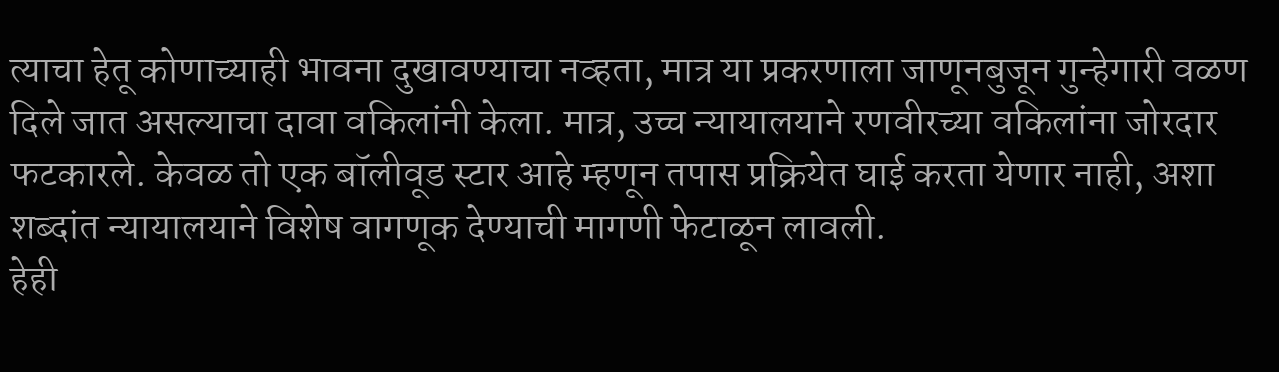त्याचा हेतू कोणाच्याही भावना दुखावण्याचा नव्हता, मात्र या प्रकरणाला जाणूनबुजून गुन्हेगारी वळण दिले जात असल्याचा दावा वकिलांनी केला. मात्र, उच्च न्यायालयाने रणवीरच्या वकिलांना जोरदार फटकारले. केवळ तो एक बॉलीवूड स्टार आहे म्हणून तपास प्रक्रियेत घाई करता येणार नाही, अशा शब्दांत न्यायालयाने विशेष वागणूक देण्याची मागणी फेटाळून लावली.
हेही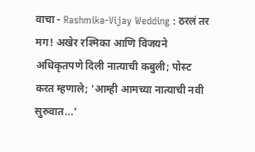वाचा - Rashmika-Vijay Wedding : ठरलं तर मग! अखेर रश्मिका आणि विजयने अधिकृतपणे दिली नात्याची कबुली; पोस्ट करत म्हणाले; 'आम्ही आमच्या नात्याची नवी सुरुवात...'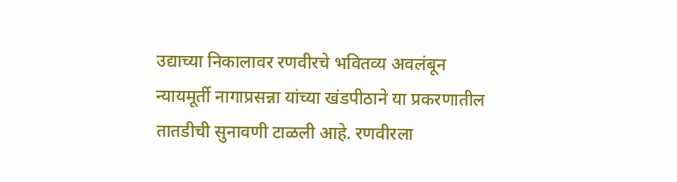उद्याच्या निकालावर रणवीरचे भवितव्य अवलंबून
न्यायमूर्ती नागाप्रसन्ना यांच्या खंडपीठाने या प्रकरणातील तातडीची सुनावणी टाळली आहे. रणवीरला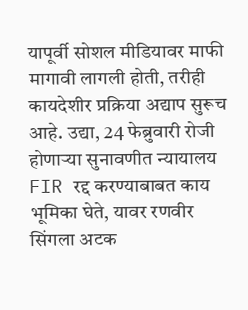यापूर्वी सोशल मीडियावर माफी मागावी लागली होती, तरीही कायदेशीर प्रक्रिया अद्याप सुरूच आहे. उद्या, 24 फेब्रुवारी रोजी होणाऱ्या सुनावणीत न्यायालय FIR रद्द करण्याबाबत काय भूमिका घेते, यावर रणवीर सिंगला अटक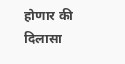होणार की दिलासा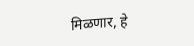मिळणार, हे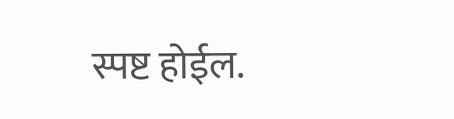स्पष्ट होईल.